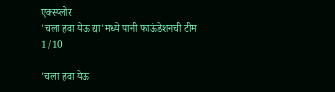एक्स्प्लोर
'चला हवा येऊ द्या'मध्ये पानी फाऊंडेशनची टीम
1/10

'चला हवा येऊ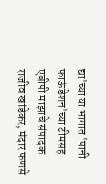द्या'च्या या भागात 'पानी फाऊंडेशन'च्या टीमसह एबीपी माझाचे संपादक राजीव खांडेकर, मंदार फणसे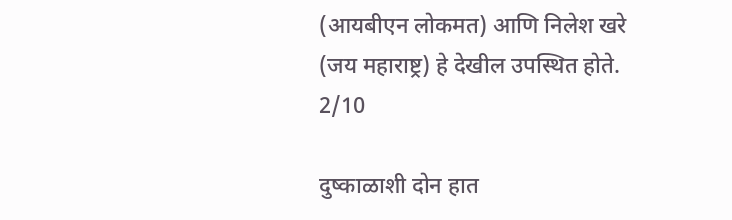(आयबीएन लोकमत) आणि निलेश खरे (जय महाराष्ट्र) हे देखील उपस्थित होते.
2/10

दुष्काळाशी दोन हात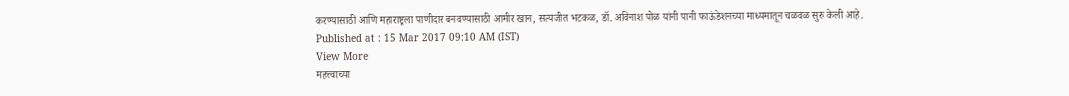करण्यासाठी आणि महाराष्ट्रला पाणीदार बनवण्यासाठी आमीर खान, सत्यजीत भटकळ, डॉ. अविनाश पोळ यांनी पानी फाऊंडेशनच्या माध्यमातून चळवळ सुरु केली आहे.
Published at : 15 Mar 2017 09:10 AM (IST)
View More
महत्त्वाच्या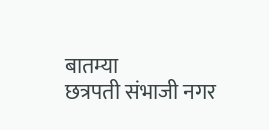बातम्या
छत्रपती संभाजी नगर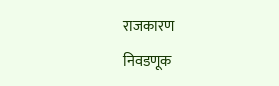राजकारण
निवडणूक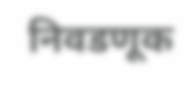निवडणूक